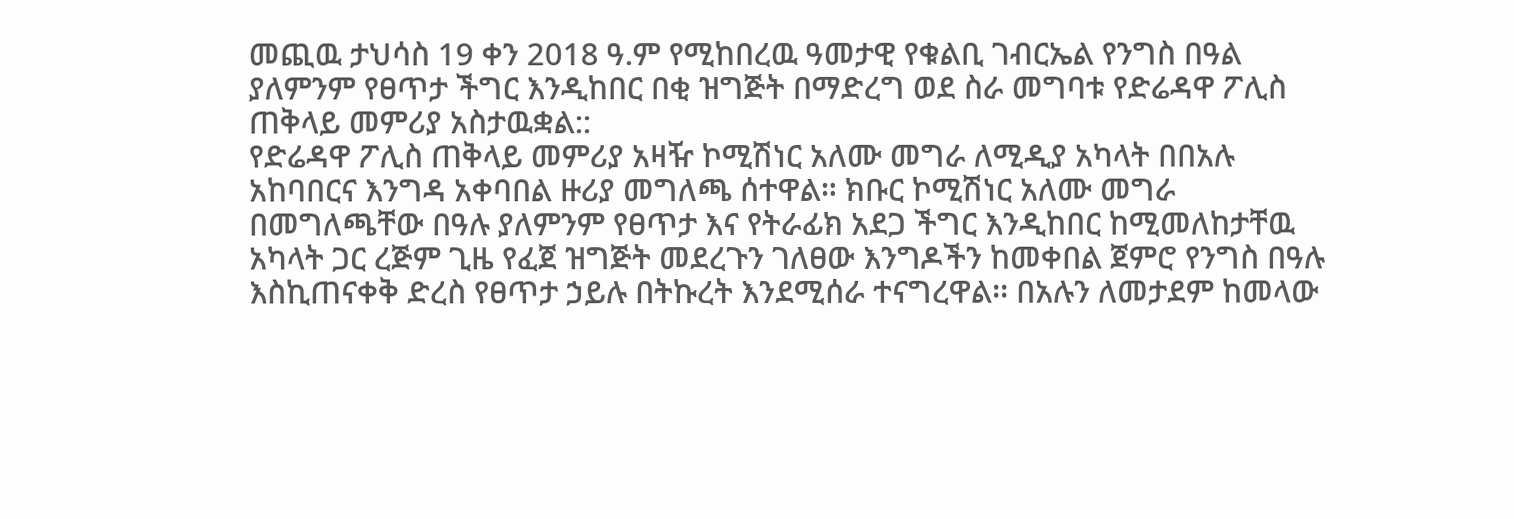መጪዉ ታህሳስ 19 ቀን 2018 ዓ.ም የሚከበረዉ ዓመታዊ የቁልቢ ገብርኤል የንግስ በዓል ያለምንም የፀጥታ ችግር እንዲከበር በቂ ዝግጅት በማድረግ ወደ ስራ መግባቱ የድሬዳዋ ፖሊስ ጠቅላይ መምሪያ አስታዉቋል::
የድሬዳዋ ፖሊስ ጠቅላይ መምሪያ አዛዥ ኮሚሽነር አለሙ መግራ ለሚዲያ አካላት በበአሉ አከባበርና እንግዳ አቀባበል ዙሪያ መግለጫ ሰተዋል። ክቡር ኮሚሽነር አለሙ መግራ በመግለጫቸው በዓሉ ያለምንም የፀጥታ እና የትራፊክ አደጋ ችግር እንዲከበር ከሚመለከታቸዉ አካላት ጋር ረጅም ጊዜ የፈጀ ዝግጅት መደረጉን ገለፀው እንግዶችን ከመቀበል ጀምሮ የንግስ በዓሉ እስኪጠናቀቅ ድረስ የፀጥታ ኃይሉ በትኩረት እንደሚሰራ ተናግረዋል፡፡ በአሉን ለመታደም ከመላው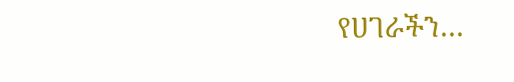የሀገራችን…